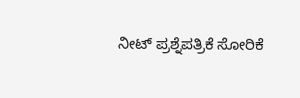ನೀಟ್ ಪ್ರಶ್ನೆಪತ್ರಿಕೆ ಸೋರಿಕೆ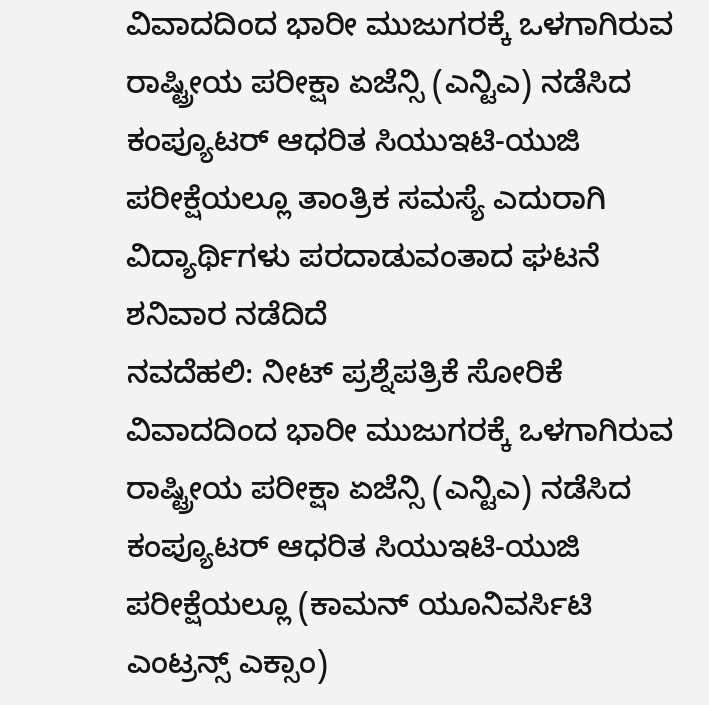ವಿವಾದದಿಂದ ಭಾರೀ ಮುಜುಗರಕ್ಕೆ ಒಳಗಾಗಿರುವ ರಾಷ್ಟ್ರೀಯ ಪರೀಕ್ಷಾ ಏಜೆನ್ಸಿ (ಎನ್ಟಿಎ) ನಡೆಸಿದ ಕಂಪ್ಯೂಟರ್ ಆಧರಿತ ಸಿಯುಇಟಿ-ಯುಜಿ ಪರೀಕ್ಷೆಯಲ್ಲೂ ತಾಂತ್ರಿಕ ಸಮಸ್ಯೆ ಎದುರಾಗಿ ವಿದ್ಯಾರ್ಥಿಗಳು ಪರದಾಡುವಂತಾದ ಘಟನೆ ಶನಿವಾರ ನಡೆದಿದೆ
ನವದೆಹಲಿ: ನೀಟ್ ಪ್ರಶ್ನೆಪತ್ರಿಕೆ ಸೋರಿಕೆ ವಿವಾದದಿಂದ ಭಾರೀ ಮುಜುಗರಕ್ಕೆ ಒಳಗಾಗಿರುವ ರಾಷ್ಟ್ರೀಯ ಪರೀಕ್ಷಾ ಏಜೆನ್ಸಿ (ಎನ್ಟಿಎ) ನಡೆಸಿದ ಕಂಪ್ಯೂಟರ್ ಆಧರಿತ ಸಿಯುಇಟಿ-ಯುಜಿ ಪರೀಕ್ಷೆಯಲ್ಲೂ (ಕಾಮನ್ ಯೂನಿವರ್ಸಿಟಿ ಎಂಟ್ರನ್ಸ್ ಎಕ್ಸಾಂ)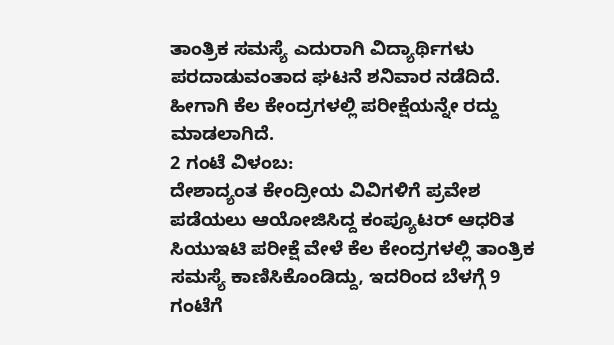ತಾಂತ್ರಿಕ ಸಮಸ್ಯೆ ಎದುರಾಗಿ ವಿದ್ಯಾರ್ಥಿಗಳು ಪರದಾಡುವಂತಾದ ಘಟನೆ ಶನಿವಾರ ನಡೆದಿದೆ. ಹೀಗಾಗಿ ಕೆಲ ಕೇಂದ್ರಗಳಲ್ಲಿ ಪರೀಕ್ಷೆಯನ್ನೇ ರದ್ದು ಮಾಡಲಾಗಿದೆ.
2 ಗಂಟೆ ವಿಳಂಬ:
ದೇಶಾದ್ಯಂತ ಕೇಂದ್ರೀಯ ವಿವಿಗಳಿಗೆ ಪ್ರವೇಶ ಪಡೆಯಲು ಆಯೋಜಿಸಿದ್ದ ಕಂಪ್ಯೂಟರ್ ಆಧರಿತ ಸಿಯುಇಟಿ ಪರೀಕ್ಷೆ ವೇಳೆ ಕೆಲ ಕೇಂದ್ರಗಳಲ್ಲಿ ತಾಂತ್ರಿಕ ಸಮಸ್ಯೆ ಕಾಣಿಸಿಕೊಂಡಿದ್ದು, ಇದರಿಂದ ಬೆಳಗ್ಗೆ 9 ಗಂಟೆಗೆ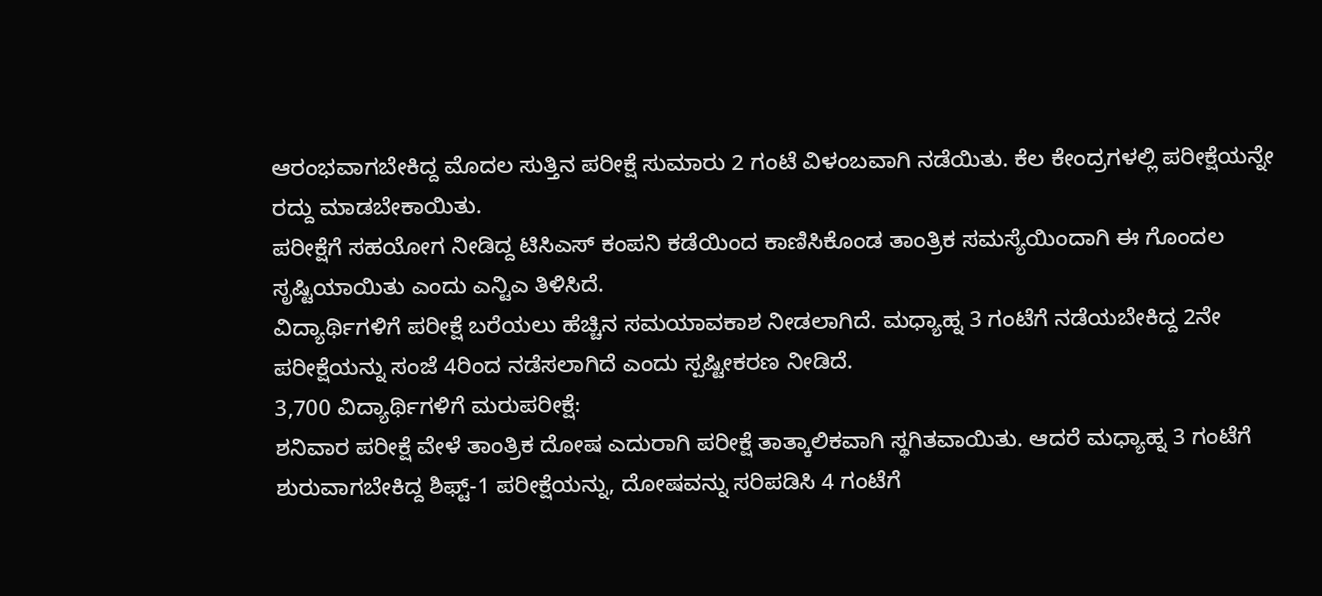ಆರಂಭವಾಗಬೇಕಿದ್ದ ಮೊದಲ ಸುತ್ತಿನ ಪರೀಕ್ಷೆ ಸುಮಾರು 2 ಗಂಟೆ ವಿಳಂಬವಾಗಿ ನಡೆಯಿತು. ಕೆಲ ಕೇಂದ್ರಗಳಲ್ಲಿ ಪರೀಕ್ಷೆಯನ್ನೇ ರದ್ದು ಮಾಡಬೇಕಾಯಿತು.
ಪರೀಕ್ಷೆಗೆ ಸಹಯೋಗ ನೀಡಿದ್ದ ಟಿಸಿಎಸ್ ಕಂಪನಿ ಕಡೆಯಿಂದ ಕಾಣಿಸಿಕೊಂಡ ತಾಂತ್ರಿಕ ಸಮಸ್ಯೆಯಿಂದಾಗಿ ಈ ಗೊಂದಲ ಸೃಷ್ಟಿಯಾಯಿತು ಎಂದು ಎನ್ಟಿಎ ತಿಳಿಸಿದೆ.
ವಿದ್ಯಾರ್ಥಿಗಳಿಗೆ ಪರೀಕ್ಷೆ ಬರೆಯಲು ಹೆಚ್ಚಿನ ಸಮಯಾವಕಾಶ ನೀಡಲಾಗಿದೆ. ಮಧ್ಯಾಹ್ನ 3 ಗಂಟೆಗೆ ನಡೆಯಬೇಕಿದ್ದ 2ನೇ ಪರೀಕ್ಷೆಯನ್ನು ಸಂಜೆ 4ರಿಂದ ನಡೆಸಲಾಗಿದೆ ಎಂದು ಸ್ಪಷ್ಟೀಕರಣ ನೀಡಿದೆ.
3,700 ವಿದ್ಯಾರ್ಥಿಗಳಿಗೆ ಮರುಪರೀಕ್ಷೆ:
ಶನಿವಾರ ಪರೀಕ್ಷೆ ವೇಳೆ ತಾಂತ್ರಿಕ ದೋಷ ಎದುರಾಗಿ ಪರೀಕ್ಷೆ ತಾತ್ಕಾಲಿಕವಾಗಿ ಸ್ಥಗಿತವಾಯಿತು. ಆದರೆ ಮಧ್ಯಾಹ್ನ 3 ಗಂಟೆಗೆ ಶುರುವಾಗಬೇಕಿದ್ದ ಶಿಫ್ಟ್-1 ಪರೀಕ್ಷೆಯನ್ನು, ದೋಷವನ್ನು ಸರಿಪಡಿಸಿ 4 ಗಂಟೆಗೆ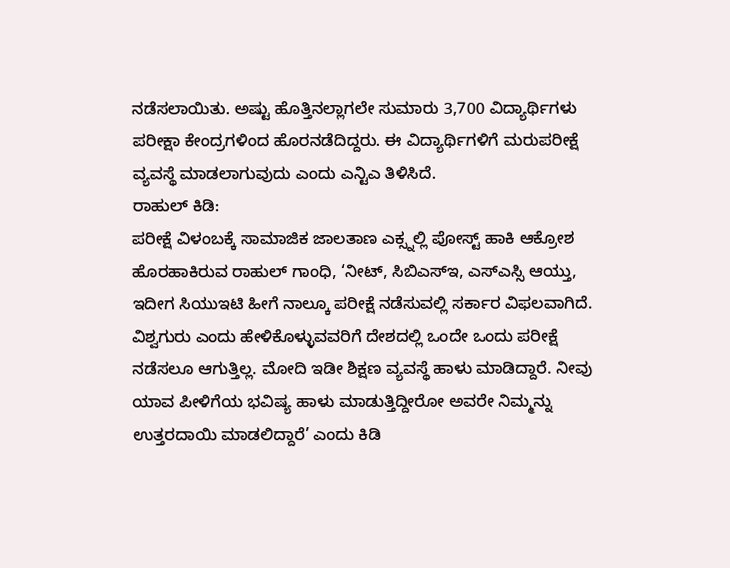ನಡೆಸಲಾಯಿತು. ಅಷ್ಟು ಹೊತ್ತಿನಲ್ಲಾಗಲೇ ಸುಮಾರು 3,700 ವಿದ್ಯಾರ್ಥಿಗಳು ಪರೀಕ್ಷಾ ಕೇಂದ್ರಗಳಿಂದ ಹೊರನಡೆದಿದ್ದರು. ಈ ವಿದ್ಯಾರ್ಥಿಗಳಿಗೆ ಮರುಪರೀಕ್ಷೆ ವ್ಯವಸ್ಥೆ ಮಾಡಲಾಗುವುದು ಎಂದು ಎನ್ಟಿಎ ತಿಳಿಸಿದೆ.
ರಾಹುಲ್ ಕಿಡಿ:
ಪರೀಕ್ಷೆ ವಿಳಂಬಕ್ಕೆ ಸಾಮಾಜಿಕ ಜಾಲತಾಣ ಎಕ್ಸ್ನಲ್ಲಿ ಪೋಸ್ಟ್ ಹಾಕಿ ಆಕ್ರೋಶ ಹೊರಹಾಕಿರುವ ರಾಹುಲ್ ಗಾಂಧಿ, ‘ನೀಟ್, ಸಿಬಿಎಸ್ಇ, ಎಸ್ಎಸ್ಸಿ ಆಯ್ತು, ಇದೀಗ ಸಿಯುಇಟಿ ಹೀಗೆ ನಾಲ್ಕೂ ಪರೀಕ್ಷೆ ನಡೆಸುವಲ್ಲಿ ಸರ್ಕಾರ ವಿಫಲವಾಗಿದೆ. ವಿಶ್ವಗುರು ಎಂದು ಹೇಳಿಕೊಳ್ಳುವವರಿಗೆ ದೇಶದಲ್ಲಿ ಒಂದೇ ಒಂದು ಪರೀಕ್ಷೆ ನಡೆಸಲೂ ಆಗುತ್ತಿಲ್ಲ. ಮೋದಿ ಇಡೀ ಶಿಕ್ಷಣ ವ್ಯವಸ್ಥೆ ಹಾಳು ಮಾಡಿದ್ದಾರೆ. ನೀವು ಯಾವ ಪೀಳಿಗೆಯ ಭವಿಷ್ಯ ಹಾಳು ಮಾಡುತ್ತಿದ್ದೀರೋ ಅವರೇ ನಿಮ್ಮನ್ನು ಉತ್ತರದಾಯಿ ಮಾಡಲಿದ್ದಾರೆ’ ಎಂದು ಕಿಡಿ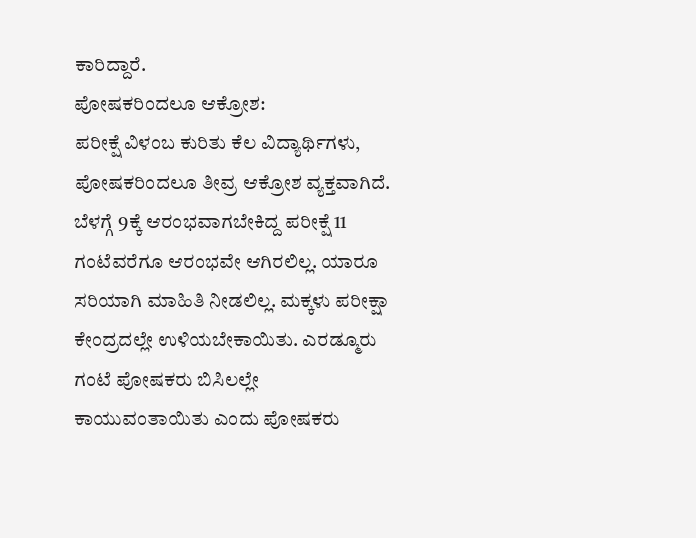ಕಾರಿದ್ದಾರೆ.
ಪೋಷಕರಿಂದಲೂ ಆಕ್ರೋಶ:
ಪರೀಕ್ಷೆ ವಿಳಂಬ ಕುರಿತು ಕೆಲ ವಿದ್ಯಾರ್ಥಿಗಳು, ಪೋಷಕರಿಂದಲೂ ತೀವ್ರ ಆಕ್ರೋಶ ವ್ಯಕ್ತವಾಗಿದೆ. ಬೆಳಗ್ಗೆ 9ಕ್ಕೆ ಆರಂಭವಾಗಬೇಕಿದ್ದ ಪರೀಕ್ಷೆ 11 ಗಂಟೆವರೆಗೂ ಆರಂಭವೇ ಆಗಿರಲಿಲ್ಲ. ಯಾರೂ ಸರಿಯಾಗಿ ಮಾಹಿತಿ ನೀಡಲಿಲ್ಲ. ಮಕ್ಕಳು ಪರೀಕ್ಷಾ ಕೇಂದ್ರದಲ್ಲೇ ಉಳಿಯಬೇಕಾಯಿತು. ಎರಡ್ಮೂರು ಗಂಟೆ ಪೋಷಕರು ಬಿಸಿಲಲ್ಲೇ ಕಾಯುವಂತಾಯಿತು ಎಂದು ಪೋಷಕರು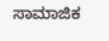ಸಾಮಾಜಿಕ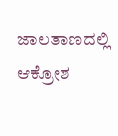ಜಾಲತಾಣದಲ್ಲಿ ಆಕ್ರೋಶ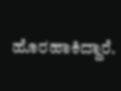ಹೊರಹಾಕಿದ್ದಾರೆ.